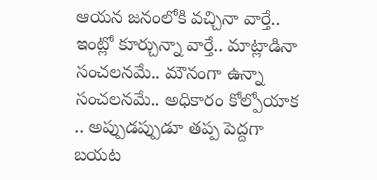ఆయన జనంలోకి వచ్చినా వార్తే.. ఇంట్లో కూర్చున్నా వార్తే.. మాట్లాడినా సంచలనమే.. మౌనంగా ఉన్నా సంచలనమే.. అధికారం కోల్పోయాక .. అప్పుడప్పుడూ తప్ప పెద్దగా బయట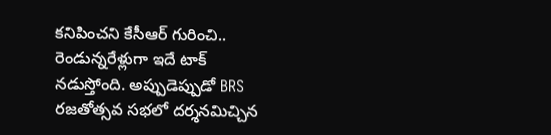కనిపించని కేసీఆర్ గురించి.. రెండున్నరేళ్లుగా ఇదే టాక్ నడుస్తోంది. అప్పుడెప్పుడో BRS రజతోత్సవ సభలో దర్శనమిచ్చిన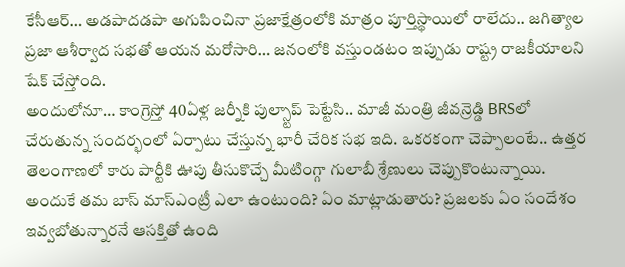కేసీఆర్… అడపాదడపా అగుపించినా ప్రజాక్షేత్రంలోకి మాత్రం పూర్తిస్థాయిలో రాలేదు.. జగిత్యాల ప్రజా ఆశీర్వాద సభతో ఆయన మరోసారి… జనంలోకి వస్తుండటం ఇప్పుడు రాష్ట్ర రాజకీయాలని షేక్ చేస్తోంది.
అందులోనూ… కాంగ్రెస్తో 40ఏళ్ల జర్నీకి పుల్స్టాప్ పెట్టేసి.. మాజీ మంత్రి జీవన్రెడ్డి BRSలో చేరుతున్న సందర్భంలో ఏర్పాటు చేస్తున్న భారీ చేరిక సభ ఇది. ఒకరకంగా చెప్పాలంటే.. ఉత్తర తెలంగాణలో కారు పార్టీకి ఊపు తీసుకొచ్చే మీటింగ్గా గులాబీ శ్రేణులు చెప్పుకొంటున్నాయి. అందుకే తమ బాస్ మాస్ఎంట్రీ ఎలా ఉంటుంది? ఏం మాట్లాడుతారు? ప్రజలకు ఏం సందేశం ఇవ్వబోతున్నారనే ఆసక్తితో ఉంది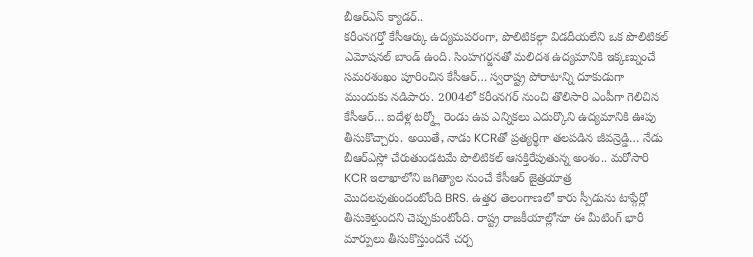బీఆర్ఎస్ క్యాడర్..
కరీంనగర్తో కేసీఆర్కు ఉద్యమపరంగా, పొలిటికల్గా విడదీయలేని ఒక పొలిటికల్ ఎమోషనల్ బాండ్ ఉంది. సింహగర్జనతో మలిదశ ఉద్యమానికి ఇక్కణ్నుంచే సమరశంఖం పూరించిన కేసీఆర్… స్వరాష్ట్ర పోరాటాన్ని దూకుడుగా ముందుకు నడిపారు. 2004లో కరీంనగర్ నుంచి తొలిసారి ఎంపీగా గెలిచిన కేసీఆర్… ఐదేళ్ల టర్మ్లో రెండు ఉప ఎన్నికలు ఎదుర్కొని ఉద్యమానికి ఊపు తీసుకొచ్చారు. అయితే, నాడు KCRతో ప్రత్యర్థిగా తలపడిన జీవన్రెడ్డి… నేడు బీఆర్ఎస్లో చేరుతుండటమే పొలిటికల్ ఆసక్తిరేపుతున్న అంశం.. మరోసారి KCR ఇలాఖాలోని జగిత్యాల నుంచే కేసీఆర్ జైత్రయాత్ర మొదలవుతుందంటోంది BRS. ఉత్తర తెలంగాణలో కారు స్పీడును టాప్గేర్లో తీసుకెళ్తుందని చెప్పుకుంటోంది. రాష్ట్ర రాజకీయాల్లోనూ ఈ మీటింగ్ భారీ మార్పులు తీసుకొస్తుందనే చర్చ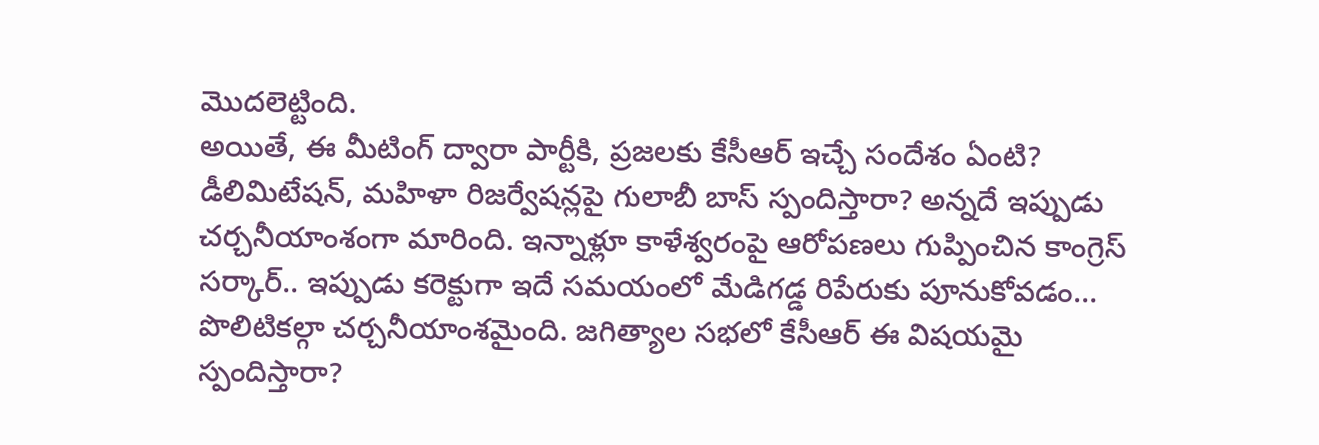మొదలెట్టింది.
అయితే, ఈ మీటింగ్ ద్వారా పార్టీకి, ప్రజలకు కేసీఆర్ ఇచ్చే సందేశం ఏంటి? డీలిమిటేషన్, మహిళా రిజర్వేషన్లపై గులాబీ బాస్ స్పందిస్తారా? అన్నదే ఇప్పుడు చర్చనీయాంశంగా మారింది. ఇన్నాళ్లూ కాళేశ్వరంపై ఆరోపణలు గుప్పించిన కాంగ్రెస్ సర్కార్.. ఇప్పుడు కరెక్టుగా ఇదే సమయంలో మేడిగడ్డ రిపేరుకు పూనుకోవడం… పొలిటికల్గా చర్చనీయాంశమైంది. జగిత్యాల సభలో కేసీఆర్ ఈ విషయమై స్పందిస్తారా?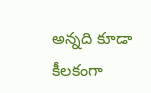అన్నది కూడా కీలకంగా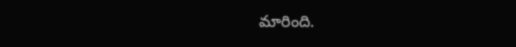మారింది.